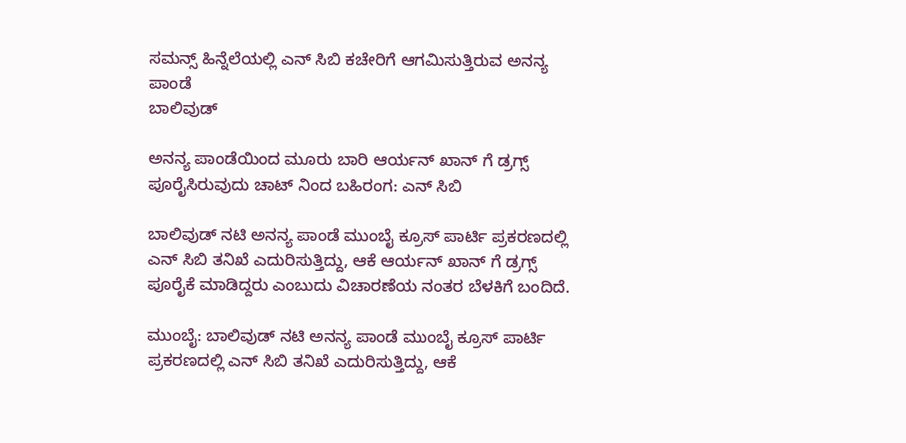ಸಮನ್ಸ್ ಹಿನ್ನೆಲೆಯಲ್ಲಿ ಎನ್ ಸಿಬಿ ಕಚೇರಿಗೆ ಆಗಮಿಸುತ್ತಿರುವ ಅನನ್ಯ ಪಾಂಡೆ
ಬಾಲಿವುಡ್

ಅನನ್ಯ ಪಾಂಡೆಯಿಂದ ಮೂರು ಬಾರಿ ಆರ್ಯನ್ ಖಾನ್ ಗೆ ಡ್ರಗ್ಸ್ ಪೂರೈಸಿರುವುದು ಚಾಟ್ ನಿಂದ ಬಹಿರಂಗ: ಎನ್ ಸಿಬಿ

ಬಾಲಿವುಡ್ ನಟಿ ಅನನ್ಯ ಪಾಂಡೆ ಮುಂಬೈ ಕ್ರೂಸ್ ಪಾರ್ಟಿ ಪ್ರಕರಣದಲ್ಲಿ ಎನ್ ಸಿಬಿ ತನಿಖೆ ಎದುರಿಸುತ್ತಿದ್ದು, ಆಕೆ ಆರ್ಯನ್ ಖಾನ್ ಗೆ ಡ್ರಗ್ಸ್ ಪೂರೈಕೆ ಮಾಡಿದ್ದರು ಎಂಬುದು ವಿಚಾರಣೆಯ ನಂತರ ಬೆಳಕಿಗೆ ಬಂದಿದೆ.

ಮುಂಬೈ: ಬಾಲಿವುಡ್ ನಟಿ ಅನನ್ಯ ಪಾಂಡೆ ಮುಂಬೈ ಕ್ರೂಸ್ ಪಾರ್ಟಿ ಪ್ರಕರಣದಲ್ಲಿ ಎನ್ ಸಿಬಿ ತನಿಖೆ ಎದುರಿಸುತ್ತಿದ್ದು, ಆಕೆ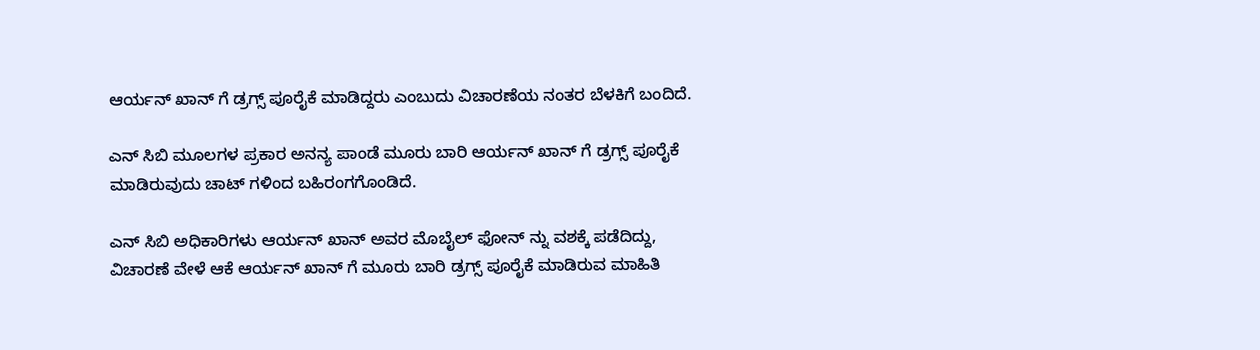ಆರ್ಯನ್ ಖಾನ್ ಗೆ ಡ್ರಗ್ಸ್ ಪೂರೈಕೆ ಮಾಡಿದ್ದರು ಎಂಬುದು ವಿಚಾರಣೆಯ ನಂತರ ಬೆಳಕಿಗೆ ಬಂದಿದೆ.

ಎನ್ ಸಿಬಿ ಮೂಲಗಳ ಪ್ರಕಾರ ಅನನ್ಯ ಪಾಂಡೆ ಮೂರು ಬಾರಿ ಆರ್ಯನ್ ಖಾನ್ ಗೆ ಡ್ರಗ್ಸ್ ಪೂರೈಕೆ ಮಾಡಿರುವುದು ಚಾಟ್ ಗಳಿಂದ ಬಹಿರಂಗಗೊಂಡಿದೆ.

ಎನ್ ಸಿಬಿ ಅಧಿಕಾರಿಗಳು ಆರ್ಯನ್ ಖಾನ್ ಅವರ ಮೊಬೈಲ್ ಫೋನ್ ನ್ನು ವಶಕ್ಕೆ ಪಡೆದಿದ್ದು, ವಿಚಾರಣೆ ವೇಳೆ ಆಕೆ ಆರ್ಯನ್ ಖಾನ್ ಗೆ ಮೂರು ಬಾರಿ ಡ್ರಗ್ಸ್ ಪೂರೈಕೆ ಮಾಡಿರುವ ಮಾಹಿತಿ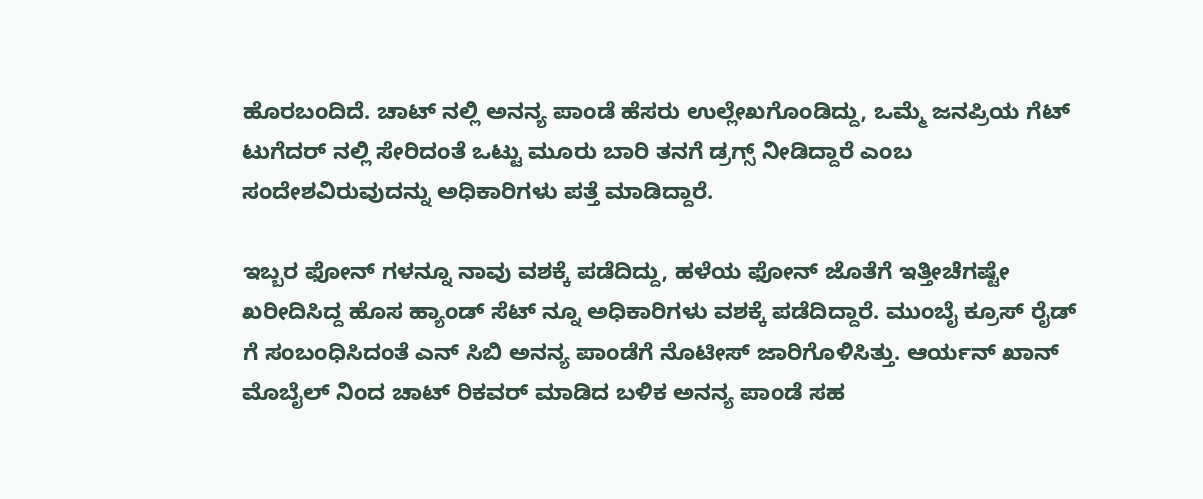ಹೊರಬಂದಿದೆ. ಚಾಟ್ ನಲ್ಲಿ ಅನನ್ಯ ಪಾಂಡೆ ಹೆಸರು ಉಲ್ಲೇಖಗೊಂಡಿದ್ದು, ಒಮ್ಮೆ ಜನಪ್ರಿಯ ಗೆಟ್ ಟುಗೆದರ್ ನಲ್ಲಿ ಸೇರಿದಂತೆ ಒಟ್ಟು ಮೂರು ಬಾರಿ ತನಗೆ ಡ್ರಗ್ಸ್ ನೀಡಿದ್ದಾರೆ ಎಂಬ ಸಂದೇಶವಿರುವುದನ್ನು ಅಧಿಕಾರಿಗಳು ಪತ್ತೆ ಮಾಡಿದ್ದಾರೆ.

ಇಬ್ಬರ ಫೋನ್ ಗಳನ್ನೂ ನಾವು ವಶಕ್ಕೆ ಪಡೆದಿದ್ದು, ಹಳೆಯ ಫೋನ್ ಜೊತೆಗೆ ಇತ್ತೀಚೆಗಷ್ಟೇ ಖರೀದಿಸಿದ್ದ ಹೊಸ ಹ್ಯಾಂಡ್ ಸೆಟ್ ನ್ನೂ ಅಧಿಕಾರಿಗಳು ವಶಕ್ಕೆ ಪಡೆದಿದ್ದಾರೆ. ಮುಂಬೈ ಕ್ರೂಸ್ ರೈಡ್ ಗೆ ಸಂಬಂಧಿಸಿದಂತೆ ಎನ್ ಸಿಬಿ ಅನನ್ಯ ಪಾಂಡೆಗೆ ನೊಟೀಸ್ ಜಾರಿಗೊಳಿಸಿತ್ತು. ಆರ್ಯನ್ ಖಾನ್ ಮೊಬೈಲ್ ನಿಂದ ಚಾಟ್ ರಿಕವರ್ ಮಾಡಿದ ಬಳಿಕ ಅನನ್ಯ ಪಾಂಡೆ ಸಹ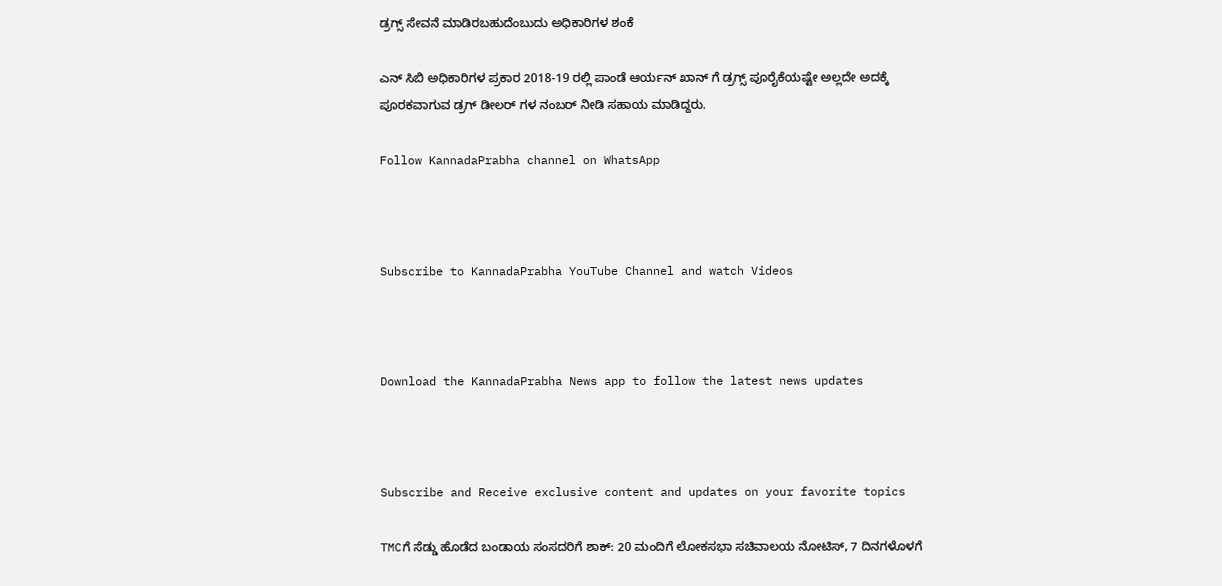ಡ್ರಗ್ಸ್ ಸೇವನೆ ಮಾಡಿರಬಹುದೆಂಬುದು ಅಧಿಕಾರಿಗಳ ಶಂಕೆ

ಎನ್ ಸಿಬಿ ಅಧಿಕಾರಿಗಳ ಪ್ರಕಾರ 2018-19 ರಲ್ಲಿ ಪಾಂಡೆ ಆರ್ಯನ್ ಖಾನ್ ಗೆ ಡ್ರಗ್ಸ್ ಪೂರೈಕೆಯಷ್ಟೇ ಅಲ್ಲದೇ ಅದಕ್ಕೆ ಪೂರಕವಾಗುವ ಡ್ರಗ್ ಡೀಲರ್ ಗಳ ನಂಬರ್ ನೀಡಿ ಸಹಾಯ ಮಾಡಿದ್ದರು.

Follow KannadaPrabha channel on WhatsApp



Subscribe to KannadaPrabha YouTube Channel and watch Videos



Download the KannadaPrabha News app to follow the latest news updates



Subscribe and Receive exclusive content and updates on your favorite topics

TMCಗೆ ಸೆಡ್ಡು ಹೊಡೆದ ಬಂಡಾಯ ಸಂಸದರಿಗೆ ಶಾಕ್‌: 20 ಮಂದಿಗೆ ಲೋಕಸಭಾ ಸಚಿವಾಲಯ ನೋಟಿಸ್‌, 7 ದಿನಗಳೊಳಗೆ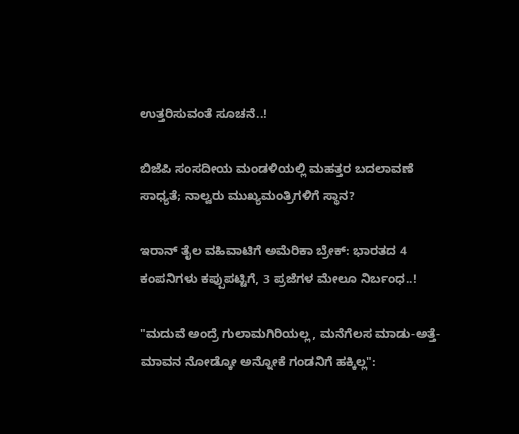ಉತ್ತರಿಸುವಂತೆ ಸೂಚನೆ..!

ಬಿಜೆಪಿ ಸಂಸದೀಯ ಮಂಡಳಿಯಲ್ಲಿ ಮಹತ್ತರ ಬದಲಾವಣೆ ಸಾಧ್ಯತೆ; ನಾಲ್ವರು ಮುಖ್ಯಮಂತ್ರಿಗಳಿಗೆ ಸ್ಥಾನ?

ಇರಾನ್‌ ತೈಲ ವಹಿವಾಟಿಗೆ ಅಮೆರಿಕಾ ಬ್ರೇಕ್: ಭಾರತದ 4 ಕಂಪನಿಗಳು ಕಪ್ಪುಪಟ್ಟಿಗೆ, 3 ಪ್ರಜೆಗಳ ಮೇಲೂ ನಿರ್ಬಂಧ..!

"ಮದುವೆ ಅಂದ್ರೆ ಗುಲಾಮಗಿರಿಯಲ್ಲ, ಮನೆಗೆಲಸ ಮಾಡು-ಅತ್ತೆ-ಮಾವನ ನೋಡ್ಕೋ ಅನ್ನೋಕೆ ಗಂಡನಿಗೆ ಹಕ್ಕಿಲ್ಲ":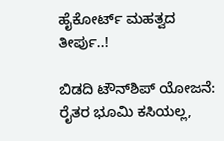ಹೈಕೋರ್ಟ್ ಮಹತ್ವದ ತೀರ್ಪು..!

ಬಿಡದಿ ಟೌನ್‌ಶಿಪ್‌ ಯೋಜನೆ: ರೈತರ ಭೂಮಿ ಕಸಿಯಲ್ಲ,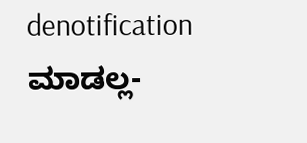denotification ಮಾಡಲ್ಲ-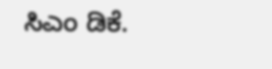ಸಿಎಂ ಡಿಕೆ.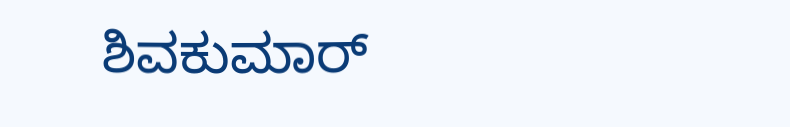ಶಿವಕುಮಾರ್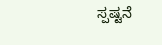ಸ್ಪಷ್ಟನೆ